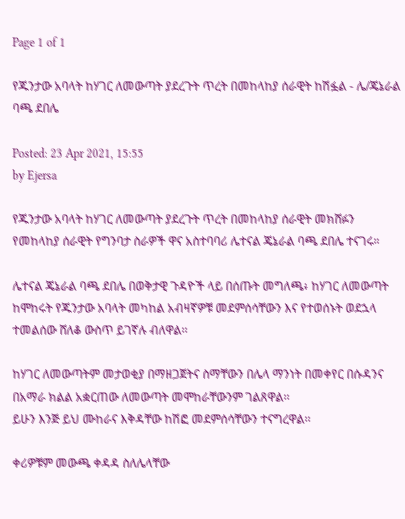Page 1 of 1

የጁንታው አባላት ከሃገር ለመውጣት ያደረጉት ጥረት በመከላከያ ሰራዊት ከሽፏል - ሌ/ጄኔራል ባጫ ደበሌ

Posted: 23 Apr 2021, 15:55
by Ejersa

የጁንታው አባላት ከሃገር ለመውጣት ያደረጉት ጥረት በመከላከያ ሰራዊት መክሸፉን የመከላከያ ሰራዊት የግንባታ ስራዎች ዋና አስተባባሪ ሌተናል ጄኔራል ባጫ ደበሌ ተናገሩ።

ሌተናል ጄኔራል ባጫ ደበሌ በወቅታዊ ጉዳዮች ላይ በሰጡት መግለጫ፥ ከሃገር ለመውጣት ከሞከሩት የጁንታው አባላት መካከል አብዛኛዎቹ መደምሰሳቸውን እና የተወሰኑት ወደኋላ ተመልሰው ሸለቆ ውስጥ ይገኛሉ ብለዋል፡፡

ከሃገር ለመውጣትም መታወቂያ በማዘጋጀትና ስማቸውን በሌላ ማንነት በመቀየር በሱዳንና በአማራ ክልል አቋርጠው ለመውጣት መሞከራቸውንም ገልጸዋል፡፡
ይሁን እንጅ ይህ ሙከራና እቅዳቸው ከሽፎ መደምሰሳቸውን ተናግረዋል፡፡

ቀሪዎቹም መውጫ ቀዳዳ ስለሌላቸው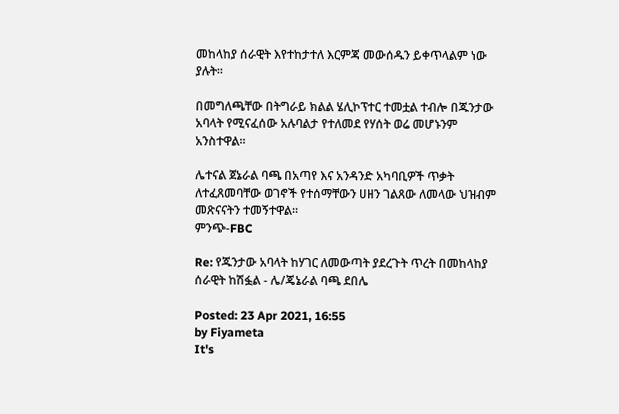መከላከያ ሰራዊት እየተከታተለ እርምጃ መውሰዱን ይቀጥላልም ነው ያሉት፡፡

በመግለጫቸው በትግራይ ክልል ሄሊኮፕተር ተመቷል ተብሎ በጁንታው አባላት የሚናፈሰው አሉባልታ የተለመደ የሃሰት ወሬ መሆኑንም አንስተዋል፡፡

ሌተናል ጀኔራል ባጫ በአጣየ እና አንዳንድ አካባቢዎች ጥቃት ለተፈጸመባቸው ወገኖች የተሰማቸውን ሀዘን ገልጸው ለመላው ህዝብም መጽናናትን ተመኝተዋል።
ምንጭ-FBC

Re: የጁንታው አባላት ከሃገር ለመውጣት ያደረጉት ጥረት በመከላከያ ሰራዊት ከሽፏል - ሌ/ጄኔራል ባጫ ደበሌ

Posted: 23 Apr 2021, 16:55
by Fiyameta
It's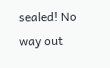sealed! No way out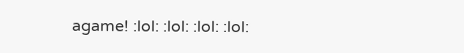agame! :lol: :lol: :lol: :lol: